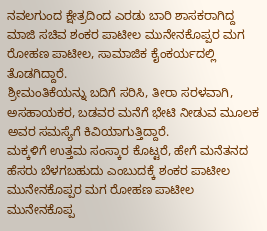ನವಲಗುಂದ ಕ್ಷೇತ್ರದಿಂದ ಎರಡು ಬಾರಿ ಶಾಸಕರಾಗಿದ್ದ ಮಾಜಿ ಸಚಿವ ಶಂಕರ ಪಾಟೀಲ ಮುನೇನಕೊಪ್ಪರ ಮಗ ರೋಹಣ ಪಾಟೀಲ, ಸಾಮಾಜಿಕ ಕೈಂಕರ್ಯದಲ್ಲಿ ತೊಡಗಿದ್ದಾರೆ.
ಶ್ರೀಮಂತಿಕೆಯನ್ನು ಬದಿಗೆ ಸರಿಸಿ, ತೀರಾ ಸರಳವಾಗಿ, ಅಸಹಾಯಕರ, ಬಡವರ ಮನೆಗೆ ಭೇಟಿ ನೀಡುವ ಮೂಲಕ ಅವರ ಸಮಸ್ಯೆಗೆ ಕಿವಿಯಾಗುತ್ತಿದ್ದಾರೆ.
ಮಕ್ಕಳಿಗೆ ಉತ್ತಮ ಸಂಸ್ಕಾರ ಕೊಟ್ಟರೆ, ಹೇಗೆ ಮನೆತನದ ಹೆಸರು ಬೆಳಗಬಹುದು ಎಂಬುದಕ್ಕೆ ಶಂಕರ ಪಾಟೀಲ ಮುನೇನಕೊಪ್ಪರ ಮಗ ರೋಹಣ ಪಾಟೀಲ ಮುನೇನಕೊಪ್ಪ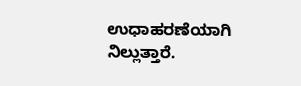ಉಧಾಹರಣೆಯಾಗಿ ನಿಲ್ಲುತ್ತಾರೆ.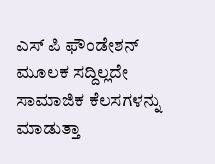ಎಸ್ ಪಿ ಫೌಂಡೇಶನ್ ಮೂಲಕ ಸದ್ದಿಲ್ಲದೇ ಸಾಮಾಜಿಕ ಕೆಲಸಗಳನ್ನು ಮಾಡುತ್ತಾ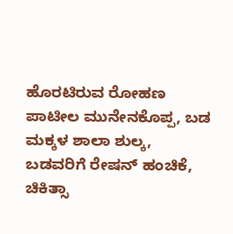ಹೊರಟಿರುವ ರೋಹಣ ಪಾಟೀಲ ಮುನೇನಕೊಪ್ಪ, ಬಡ ಮಕ್ಕಳ ಶಾಲಾ ಶುಲ್ಕ, ಬಡವರಿಗೆ ರೇಷನ್ ಹಂಚಿಕೆ, ಚಿಕಿತ್ಸಾ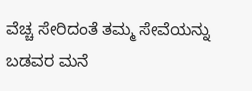ವೆಚ್ಚ ಸೇರಿದಂತೆ ತಮ್ಮ ಸೇವೆಯನ್ನು ಬಡವರ ಮನೆ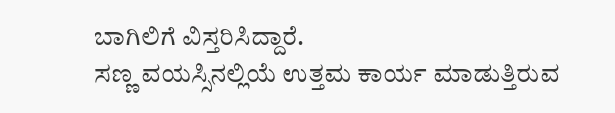ಬಾಗಿಲಿಗೆ ವಿಸ್ತರಿಸಿದ್ದಾರೆ.
ಸಣ್ಣ ವಯಸ್ಸಿನಲ್ಲಿಯೆ ಉತ್ತಮ ಕಾರ್ಯ ಮಾಡುತ್ತಿರುವ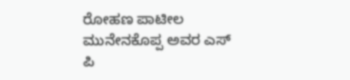ರೋಹಣ ಪಾಟೀಲ ಮುನೇನಕೊಪ್ಪ ಅವರ ಎಸ್ ಪಿ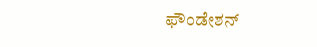ಫೌಂಡೇಶನ್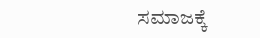ಸಮಾಜಕ್ಕೆ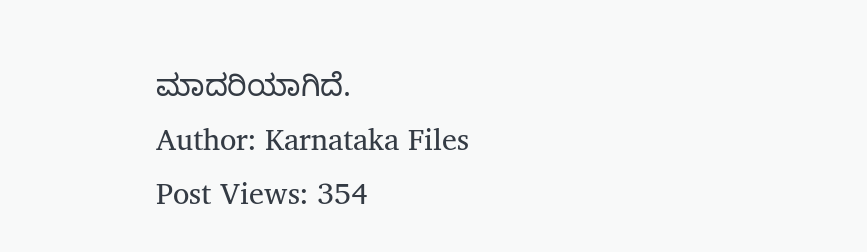ಮಾದರಿಯಾಗಿದೆ.
Author: Karnataka Files
Post Views: 354